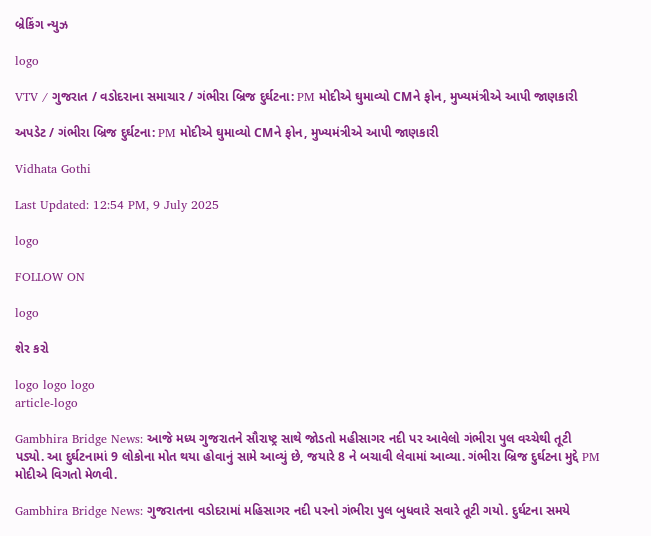બ્રેકિંગ ન્યુઝ

logo

VTV / ગુજરાત / વડોદરાના સમાચાર / ગંભીરા બ્રિજ દુર્ઘટના: PM મોદીએ ઘુમાવ્યો CMને ફોન, મુખ્યમંત્રીએ આપી જાણકારી

અપડેટ / ગંભીરા બ્રિજ દુર્ઘટના: PM મોદીએ ઘુમાવ્યો CMને ફોન, મુખ્યમંત્રીએ આપી જાણકારી

Vidhata Gothi

Last Updated: 12:54 PM, 9 July 2025

logo

FOLLOW ON

logo

શેર કરો

logo logo logo
article-logo

Gambhira Bridge News: આજે મધ્ય ગુજરાતને સૌરાષ્ટ્ર સાથે જોડતો મહીસાગર નદી પર આવેલો ગંભીરા પુલ વચ્ચેથી તૂટી પડ્યો. આ દુર્ઘટનામાં 9 લોકોના મોત થયા હોવાનું સામે આવ્યું છે, જયારે 8 ને બચાવી લેવામાં આવ્યા. ગંભીરા બ્રિજ દુર્ઘટના મુદ્દે PM મોદીએ વિગતો મેળવી.

Gambhira Bridge News: ગુજરાતના વડોદરામાં મહિસાગર નદી પરનો ગંભીરા પુલ બુધવારે સવારે તૂટી ગયો. દુર્ઘટના સમયે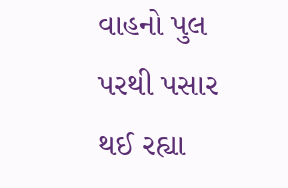વાહનો પુલ પરથી પસાર થઈ રહ્યા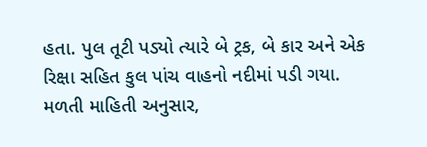હતા. પુલ તૂટી પડ્યો ત્યારે બે ટ્રક, બે કાર અને એક રિક્ષા સહિત કુલ પાંચ વાહનો નદીમાં પડી ગયા. મળતી માહિતી અનુસાર,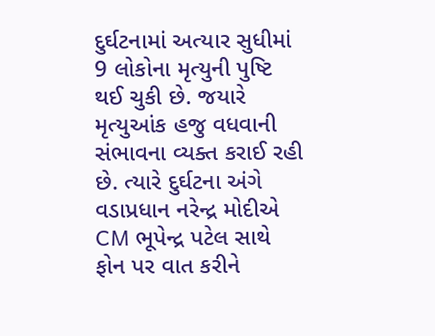દુર્ઘટનામાં અત્યાર સુધીમાં 9 લોકોના મૃત્યુની પુષ્ટિ થઈ ચુકી છે. જયારે મૃત્યુઆંક હજુ વધવાની સંભાવના વ્યક્ત કરાઈ રહી છે. ત્યારે દુર્ઘટના અંગે વડાપ્રધાન નરેન્દ્ર મોદીએ CM ભૂપેન્દ્ર પટેલ સાથે ફોન પર વાત કરીને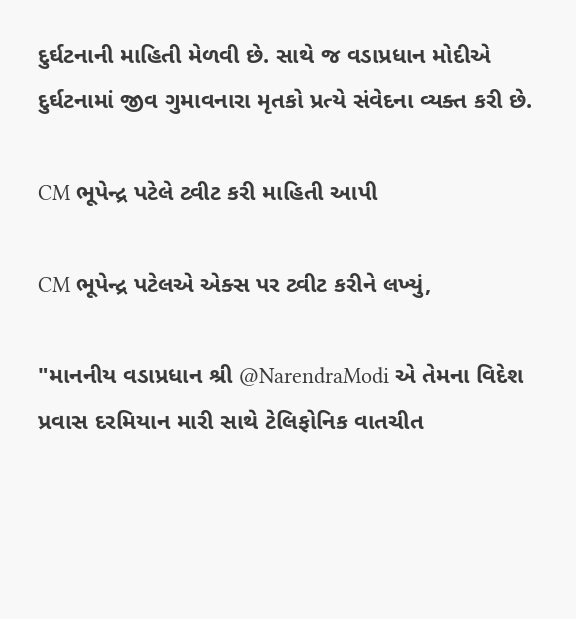દુર્ઘટનાની માહિતી મેળવી છે. સાથે જ વડાપ્રધાન મોદીએ દુર્ઘટનામાં જીવ ગુમાવનારા મૃતકો પ્રત્યે સંવેદના વ્યક્ત કરી છે.

CM ભૂપેન્દ્ર પટેલે ટ્વીટ કરી માહિતી આપી

CM ભૂપેન્દ્ર પટેલએ એક્સ પર ટ્વીટ કરીને લખ્યું,

"માનનીય વડાપ્રધાન શ્રી @NarendraModi એ તેમના વિદેશ પ્રવાસ દરમિયાન મારી સાથે ટેલિફોનિક વાતચીત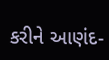કરીને આણંદ-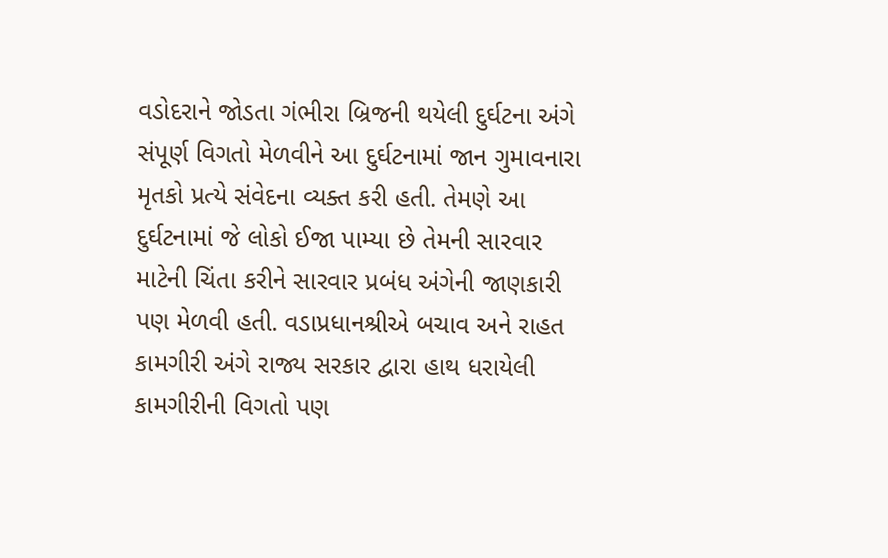વડોદરાને જોડતા ગંભીરા બ્રિજની થયેલી દુર્ઘટના અંગે સંપૂર્ણ વિગતો મેળવીને આ દુર્ઘટનામાં જાન ગુમાવનારા મૃતકો પ્રત્યે સંવેદના વ્યક્ત કરી હતી. તેમણે આ દુર્ઘટનામાં જે લોકો ઈજા પામ્યા છે તેમની સારવાર માટેની ચિંતા કરીને સારવાર પ્રબંધ અંગેની જાણકારી પણ મેળવી હતી. વડાપ્રધાનશ્રીએ બચાવ અને રાહત કામગીરી અંગે રાજ્ય સરકાર દ્વારા હાથ ધરાયેલી કામગીરીની વિગતો પણ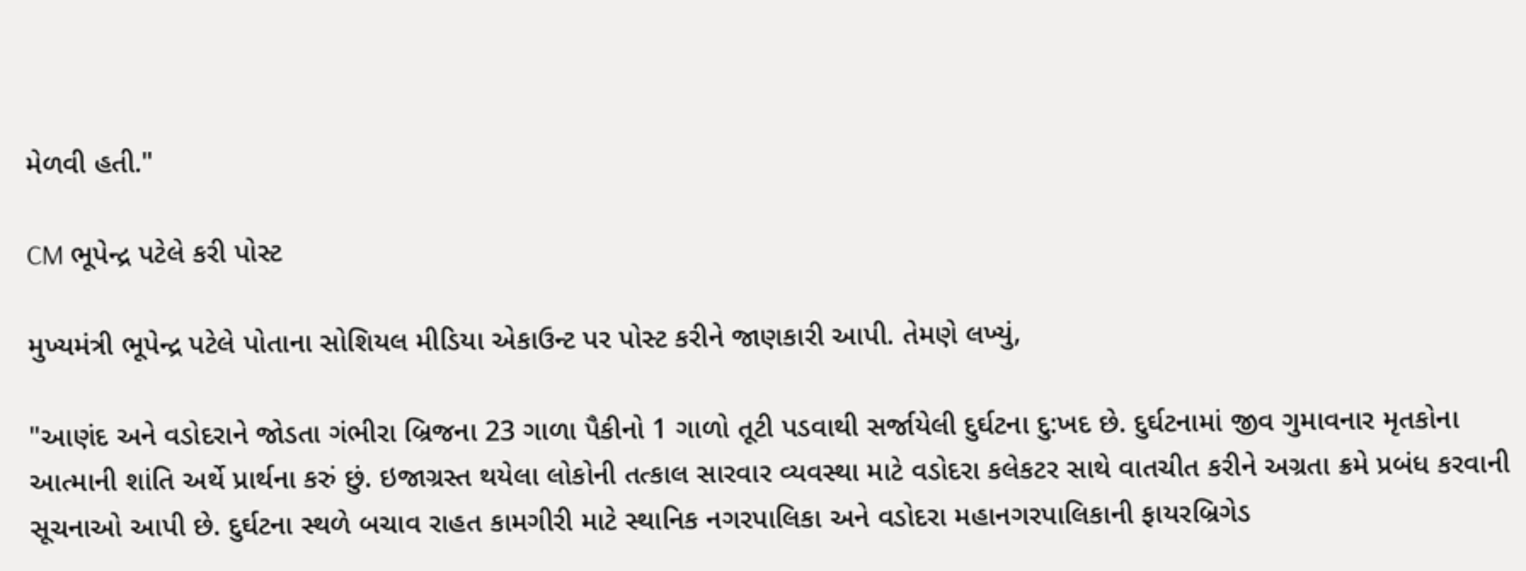મેળવી હતી."

CM ભૂપેન્દ્ર પટેલે કરી પોસ્ટ

મુખ્યમંત્રી ભૂપેન્દ્ર પટેલે પોતાના સોશિયલ મીડિયા એકાઉન્ટ પર પોસ્ટ કરીને જાણકારી આપી. તેમણે લખ્યું,

"આણંદ અને વડોદરાને જોડતા ગંભીરા બ્રિજના 23 ગાળા પૈકીનો 1 ગાળો તૂટી પડવાથી સર્જાયેલી દુર્ઘટના દુ:ખદ છે. દુર્ઘટનામાં જીવ ગુમાવનાર મૃતકોના આત્માની શાંતિ અર્થે પ્રાર્થના કરું છું. ઇજાગ્રસ્ત થયેલા લોકોની તત્કાલ સારવાર વ્યવસ્થા માટે વડોદરા કલેકટર સાથે વાતચીત કરીને અગ્રતા ક્રમે પ્રબંધ કરવાની સૂચનાઓ આપી છે. દુર્ઘટના સ્થળે બચાવ રાહત કામગીરી માટે સ્થાનિક નગરપાલિકા અને વડોદરા મહાનગરપાલિકાની ફાયરબ્રિગેડ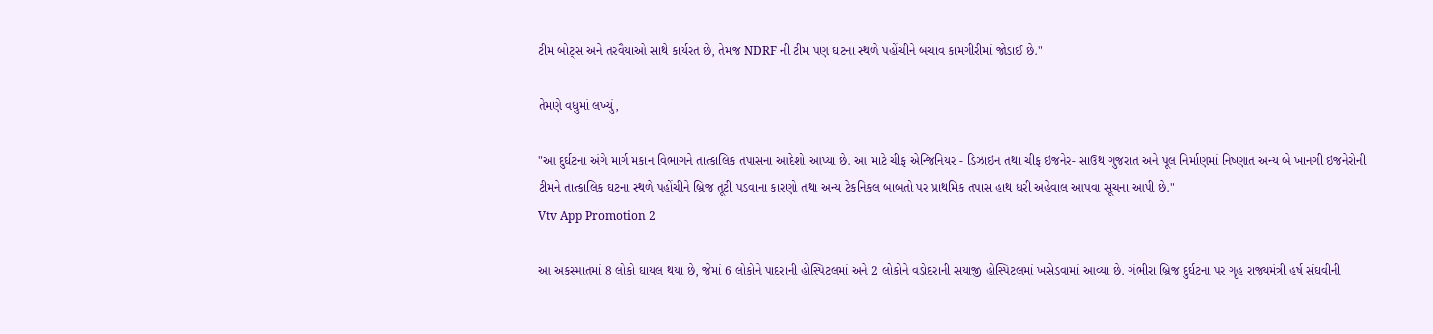ટીમ બોટ્સ અને તરવૈયાઓ સાથે કાર્યરત છે, તેમજ NDRF ની ટીમ પણ ઘટના સ્થળે પહોંચીને બચાવ કામગીરીમાં જોડાઈ છે."

તેમણે વધુમાં લખ્યું,

"આ દુર્ઘટના અંગે માર્ગ મકાન વિભાગને તાત્કાલિક તપાસના આદેશો આપ્યા છે. આ માટે ચીફ એન્જિનિયર - ડિઝાઇન તથા ચીફ ઇજનેર- સાઉથ ગુજરાત અને પૂલ નિર્માણમાં નિષ્ણાત અન્ય બે ખાનગી ઇજનેરોની ટીમને તાત્કાલિક ઘટના સ્થળે પહોંચીને બ્રિજ તૂટી પડવાના કારણો તથા અન્ય ટેકનિકલ બાબતો પર પ્રાથમિક તપાસ હાથ ધરી અહેવાલ આપવા સૂચના આપી છે."
Vtv App Promotion 2

આ અકસ્માતમાં 8 લોકો ઘાયલ થયા છે, જેમાં 6 લોકોને પાદરાની હોસ્પિટલમાં અને 2 લોકોને વડોદરાની સયાજી હોસ્પિટલમાં ખસેડવામાં આવ્યા છે. ગંભીરા બ્રિજ દુર્ઘટના પર ગૃહ રાજ્યમંત્રી હર્ષ સંઘવીની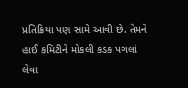પ્રતિક્રિયા પણ સામે આવી છે. તેમને હાઈ કમિટીને મોકલી કડક પગલાં લેવા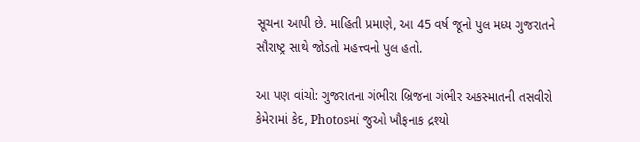સૂચના આપી છે. માહિતી પ્રમાણે, આ 45 વર્ષ જૂનો પુલ મધ્ય ગુજરાતને સૌરાષ્ટ્ર સાથે જોડતો મહત્ત્વનો પુલ હતો.

આ પણ વાંચો: ગુજરાતના ગંભીરા બ્રિજના ગંભીર અકસ્માતની તસવીરો કેમેરામાં કેદ, Photosમાં જુઓ ખૌફનાક દ્રશ્યો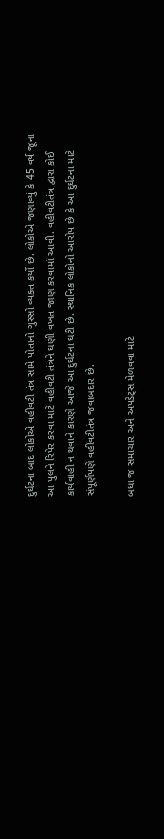દુર્ઘટના બાદ લોકોએ વહીવટી તંત્ર સામે પોતાનો ગુસ્સો વ્યક્ત કર્યો છે. લોકોએ જણાવ્યું કે 45 વર્ષ જૂના આ પુલને રિપેર કરવા માટે વહીવટી તંત્રને ઘણી વખત જાણ કરવામાં આવી. વહીવટીતંત્ર દ્વારા કોઈ કાર્યવાહી ન થવાને કારણે આજે આ દુર્ઘટના ઘટી છે. સ્થાનિક લોકોનો આરોપ છે કે આ દુર્ઘટના માટે સંપૂર્ણપણે વહીવટીતંત્ર જવાબદાર છે.

બધા જ સમાચાર અને અપડેટ્સ મેળવવા માટે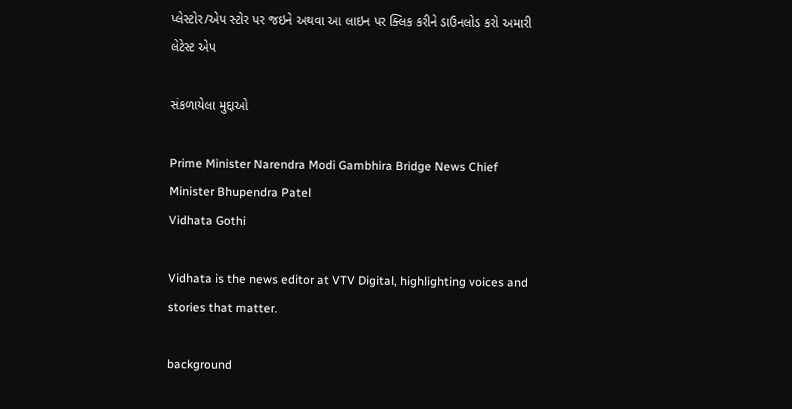પ્લેસ્ટોર/એપ સ્ટોર પર જઇને અથવા આ લાઇન પર ક્લિક કરીને ડાઉનલોડ કરો અમારી લેટેસ્ટ એપ

સંકળાયેલા મુદ્દાઓ

Prime Minister Narendra Modi Gambhira Bridge News Chief Minister Bhupendra Patel
Vidhata Gothi

Vidhata is the news editor at VTV Digital, highlighting voices and stories that matter.

background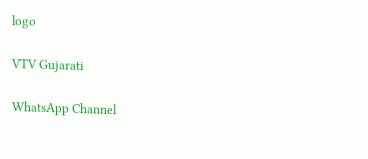logo

VTV Gujarati

WhatsApp Channel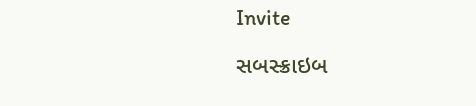Invite

સબસ્ક્રાઇબ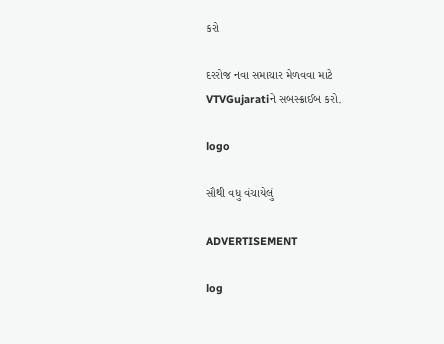કરો

દરરોજ નવા સમાચાર મેળવવા માટે VTVGujaratiને સબસ્ક્રાઈબ કરો.

logo

સૌથી વધુ વંચાયેલું

ADVERTISEMENT

log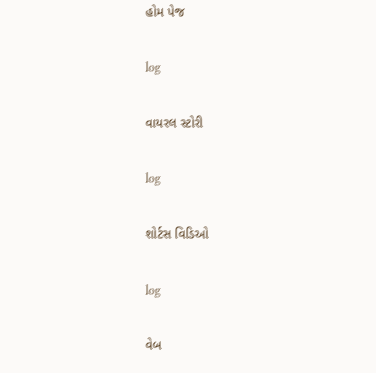હોમ પેજ

log

વાયરલ સ્ટોરી

log

શોર્ટસ વિડિઓ

log

વેબ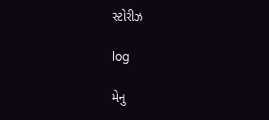સ્ટોરીઝ

log

મેનુ